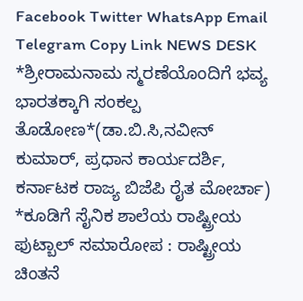Facebook Twitter WhatsApp Email Telegram Copy Link NEWS DESK *ಶ್ರೀರಾಮನಾಮ ಸ್ಮರಣೆಯೊಂದಿಗೆ ಭವ್ಯ ಭಾರತಕ್ಕಾಗಿ ಸಂಕಲ್ಪ ತೊಡೋಣ*(ಡಾ.ಬಿ.ಸಿ,ನವೀನ್ ಕುಮಾರ್, ಪ್ರಧಾನ ಕಾರ್ಯದರ್ಶಿ, ಕರ್ನಾಟಕ ರಾಜ್ಯ ಬಿಜೆಪಿ ರೈತ ಮೋರ್ಚಾ)
*ಕೂಡಿಗೆ ಸೈನಿಕ ಶಾಲೆಯ ರಾಷ್ಟ್ರೀಯ ಫುಟ್ಬಾಲ್ ಸಮಾರೋಪ : ರಾಷ್ಟ್ರೀಯ ಚಿಂತನೆ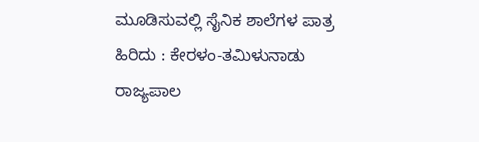ಮೂಡಿಸುವಲ್ಲಿ ಸೈನಿಕ ಶಾಲೆಗಳ ಪಾತ್ರ ಹಿರಿದು : ಕೇರಳಂ-ತಮಿಳುನಾಡು ರಾಜ್ಯಪಾಲ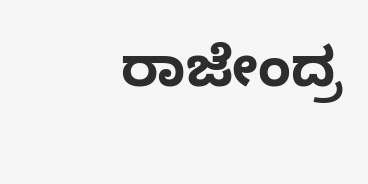ರಾಜೇಂದ್ರ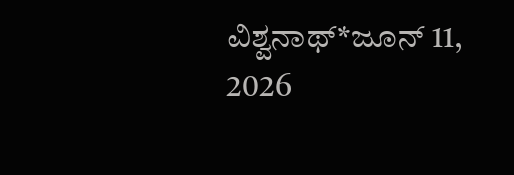ವಿಶ್ವನಾಥ್*ಜೂನ್ 11, 2026